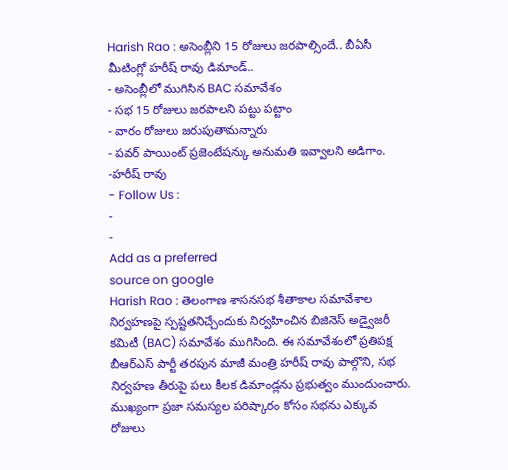Harish Rao : అసెంబ్లీని 15 రోజులు జరపాల్సిందే.. బీఏసీ మీటింగ్లో హరీష్ రావు డిమాండ్..
- అసెంబ్లీలో ముగిసిన BAC సమావేశం
- సభ 15 రోజులు జరపాలని పట్టు పట్టాం
- వారం రోజులు జరుపుతామన్నారు
- పవర్ పాయింట్ ప్రజెంటేషన్కు అనుమతి ఇవ్వాలని అడిగాం. -హరీష్ రావు
- Follow Us :
-
-
Add as a preferred
source on google
Harish Rao : తెలంగాణ శాసనసభ శీతాకాల సమావేశాల నిర్వహణపై స్పష్టతనిచ్చేందుకు నిర్వహించిన బిజినెస్ అడ్వైజరీ కమిటీ (BAC) సమావేశం ముగిసింది. ఈ సమావేశంలో ప్రతిపక్ష బీఆర్ఎస్ పార్టీ తరపున మాజీ మంత్రి హరీష్ రావు పాల్గొని, సభ నిర్వహణ తీరుపై పలు కీలక డిమాండ్లను ప్రభుత్వం ముందుంచారు. ముఖ్యంగా ప్రజా సమస్యల పరిష్కారం కోసం సభను ఎక్కువ రోజులు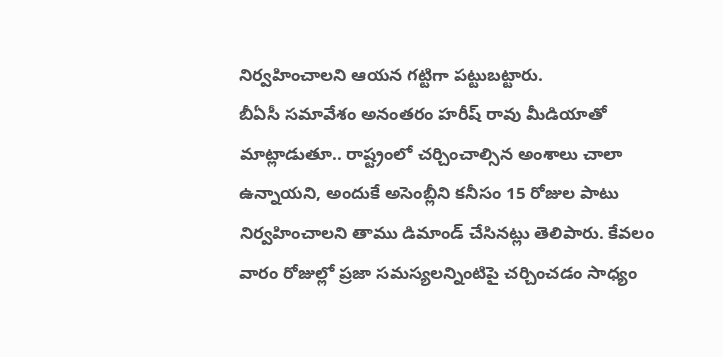నిర్వహించాలని ఆయన గట్టిగా పట్టుబట్టారు.
బీఏసీ సమావేశం అనంతరం హరీష్ రావు మీడియాతో మాట్లాడుతూ.. రాష్ట్రంలో చర్చించాల్సిన అంశాలు చాలా ఉన్నాయని, అందుకే అసెంబ్లీని కనీసం 15 రోజుల పాటు నిర్వహించాలని తాము డిమాండ్ చేసినట్లు తెలిపారు. కేవలం వారం రోజుల్లో ప్రజా సమస్యలన్నింటిపై చర్చించడం సాధ్యం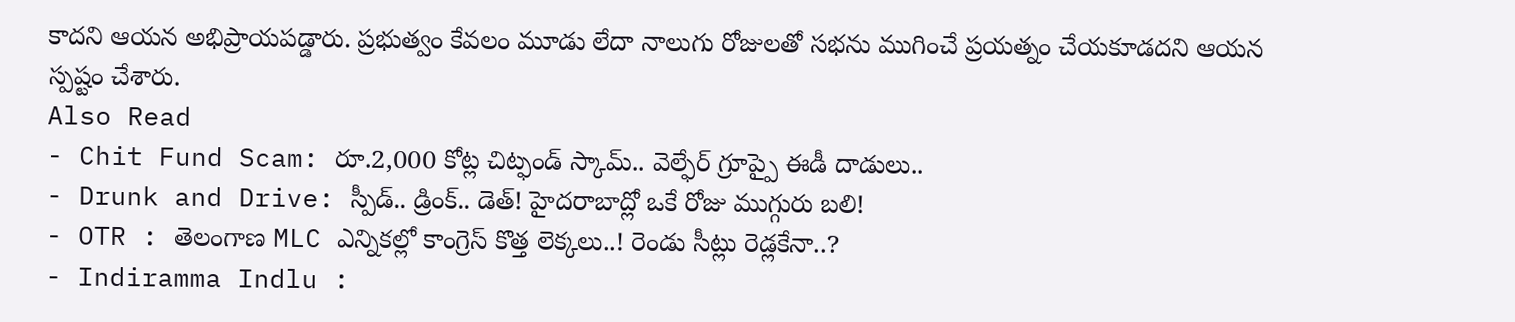కాదని ఆయన అభిప్రాయపడ్డారు. ప్రభుత్వం కేవలం మూడు లేదా నాలుగు రోజులతో సభను ముగించే ప్రయత్నం చేయకూడదని ఆయన స్పష్టం చేశారు.
Also Read
- Chit Fund Scam: రూ.2,000 కోట్ల చిట్ఫండ్ స్కామ్.. వెల్ఫేర్ గ్రూప్పై ఈడీ దాడులు..
- Drunk and Drive: స్పీడ్.. డ్రింక్.. డెత్! హైదరాబాద్లో ఒకే రోజు ముగ్గురు బలి!
- OTR : తెలంగాణ MLC ఎన్నికల్లో కాంగ్రెస్ కొత్త లెక్కలు..! రెండు సీట్లు రెడ్లకేనా..?
- Indiramma Indlu :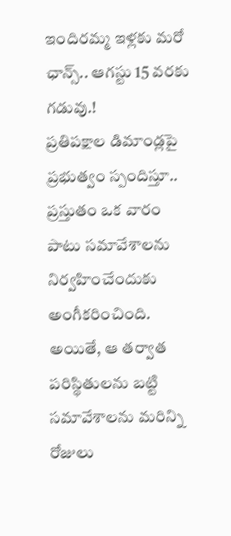ఇందిరమ్మ ఇళ్లకు మరో ఛాన్స్.. ఆగస్టు 15 వరకు గడువు.!
ప్రతిపక్షాల డిమాండ్లపై ప్రభుత్వం స్పందిస్తూ.. ప్రస్తుతం ఒక వారం పాటు సమావేశాలను నిర్వహించేందుకు అంగీకరించింది. అయితే, ఆ తర్వాత పరిస్థితులను బట్టి సమావేశాలను మరిన్ని రోజులు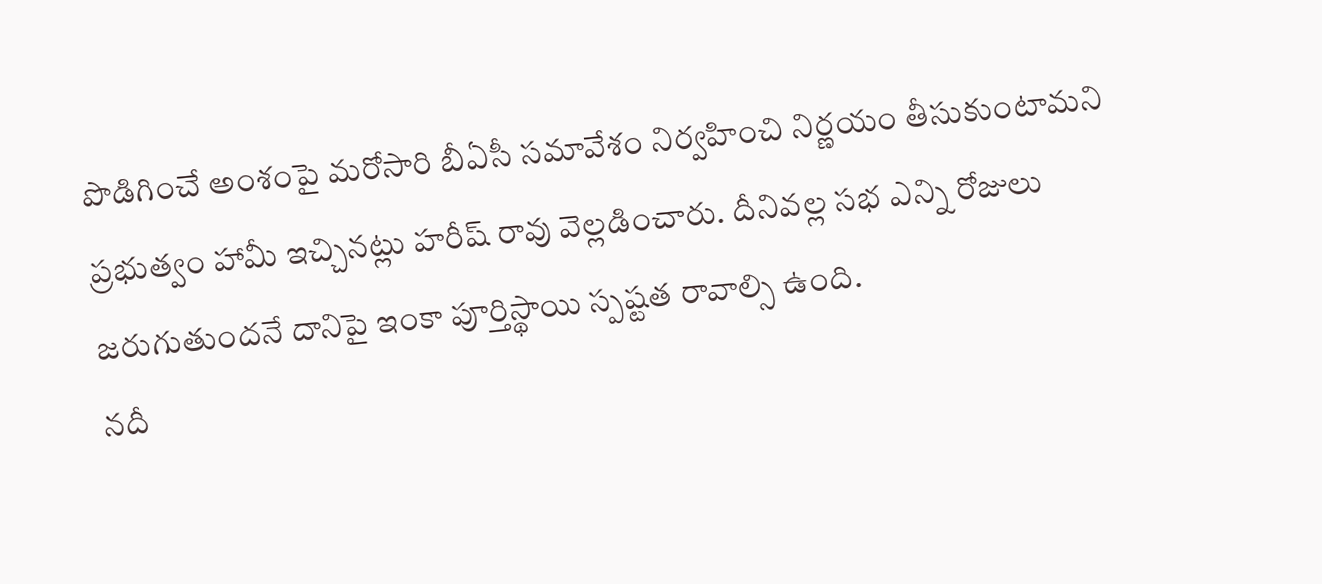పొడిగించే అంశంపై మరోసారి బీఏసీ సమావేశం నిర్వహించి నిర్ణయం తీసుకుంటామని ప్రభుత్వం హామీ ఇచ్చినట్లు హరీష్ రావు వెల్లడించారు. దీనివల్ల సభ ఎన్ని రోజులు జరుగుతుందనే దానిపై ఇంకా పూర్తిస్థాయి స్పష్టత రావాల్సి ఉంది.
నదీ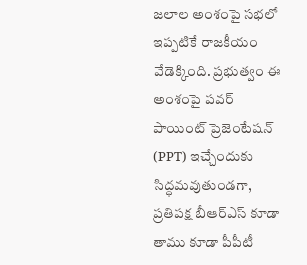జలాల అంశంపై సభలో ఇప్పటికే రాజకీయం వేడెక్కింది. ప్రభుత్వం ఈ అంశంపై పవర్ పాయింట్ ప్రెజెంటేషన్ (PPT) ఇచ్చేందుకు సిద్ధమవుతుండగా, ప్రతిపక్ష బీఆర్ఎస్ కూడా తాము కూడా పీపీటీ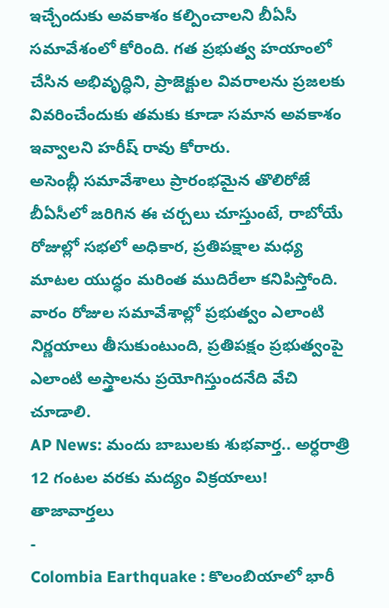ఇచ్చేందుకు అవకాశం కల్పించాలని బీఏసీ సమావేశంలో కోరింది. గత ప్రభుత్వ హయాంలో చేసిన అభివృద్ధిని, ప్రాజెక్టుల వివరాలను ప్రజలకు వివరించేందుకు తమకు కూడా సమాన అవకాశం ఇవ్వాలని హరీష్ రావు కోరారు.
అసెంబ్లీ సమావేశాలు ప్రారంభమైన తొలిరోజే బీఏసీలో జరిగిన ఈ చర్చలు చూస్తుంటే, రాబోయే రోజుల్లో సభలో అధికార, ప్రతిపక్షాల మధ్య మాటల యుద్ధం మరింత ముదిరేలా కనిపిస్తోంది. వారం రోజుల సమావేశాల్లో ప్రభుత్వం ఎలాంటి నిర్ణయాలు తీసుకుంటుంది, ప్రతిపక్షం ప్రభుత్వంపై ఎలాంటి అస్త్రాలను ప్రయోగిస్తుందనేది వేచి చూడాలి.
AP News: మందు బాబులకు శుభవార్త.. అర్ధరాత్రి 12 గంటల వరకు మద్యం విక్రయాలు!
తాజావార్తలు
-
Colombia Earthquake : కొలంబియాలో భారీ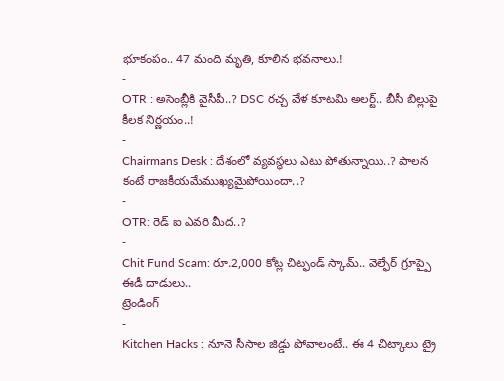భూకంపం.. 47 మంది మృతి, కూలిన భవనాలు.!
-
OTR : అసెంబ్లీకి వైసీపీ..? DSC రచ్చ వేళ కూటమి అలర్ట్.. బీసీ బిల్లుపై కీలక నిర్ణయం..!
-
Chairmans Desk : దేశంలో వ్యవస్థలు ఎటు పోతున్నాయి..? పాలన కంటే రాజకీయమేముఖ్యమైపోయిందా..?
-
OTR: రెడ్ ఐ ఎవరి మీద..?
-
Chit Fund Scam: రూ.2,000 కోట్ల చిట్ఫండ్ స్కామ్.. వెల్ఫేర్ గ్రూప్పై ఈడీ దాడులు..
ట్రెండింగ్
-
Kitchen Hacks : నూనె సీసాల జిడ్డు పోవాలంటే.. ఈ 4 చిట్కాలు ట్రై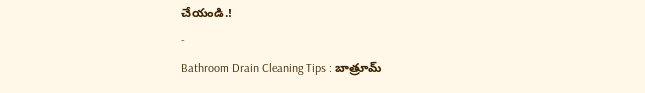చేయండి.!
-
Bathroom Drain Cleaning Tips : బాత్రూమ్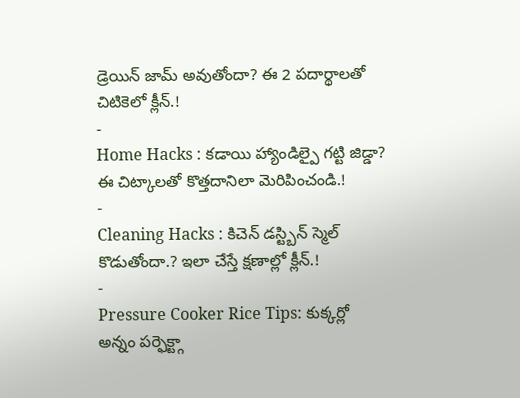డ్రెయిన్ జామ్ అవుతోందా? ఈ 2 పదార్థాలతో చిటికెలో క్లీన్.!
-
Home Hacks : కడాయి హ్యాండిల్పై గట్టి జిడ్డా? ఈ చిట్కాలతో కొత్తదానిలా మెరిపించండి.!
-
Cleaning Hacks : కిచెన్ డస్ట్బిన్ స్మెల్ కొడుతోందా.? ఇలా చేస్తే క్షణాల్లో క్లీన్.!
-
Pressure Cooker Rice Tips: కుక్కర్లో అన్నం పర్ఫెక్ట్గా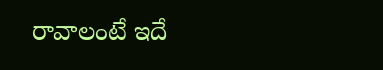రావాలంటే ఇదే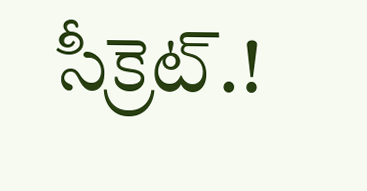సీక్రెట్.!